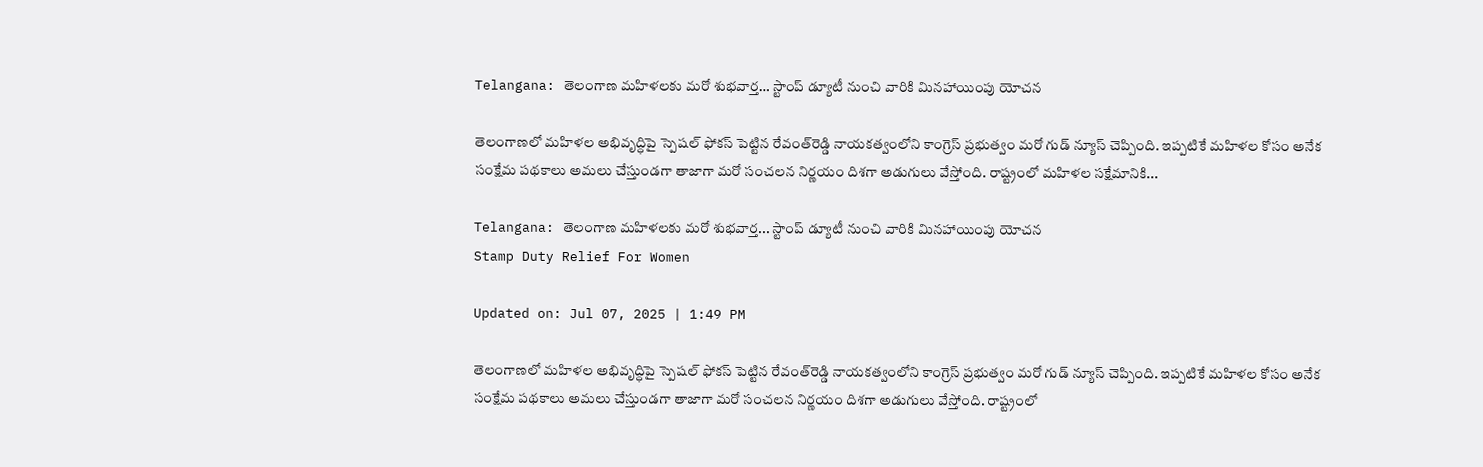Telangana: తెలంగాణ మహిళలకు మరో శుభవార్త… స్టాంప్‌ డ్యూటీ నుంచి వారికి మినహాయింపు యోచన

తెలంగాణలో మహిళల అభివృద్ధిపై స్పెషల్‌ ఫోకస్‌ పెట్టిన రేవంత్‌రెడ్డి నాయకత్వంలోని కాంగ్రెస్‌ ప్రభుత్వం మరో గుడ్‌ న్యూస్‌ చెప్పింది. ఇప్పటికే మహిళల కోసం అనేక సంక్షేమ పథకాలు అమలు చేస్తుండగా తాజాగా మరో సంచలన నిర్ణయం దిశగా అడుగులు వేస్తోంది. రాష్ట్రంలో మహిళల సక్షేమానికి...

Telangana: తెలంగాణ మహిళలకు మరో శుభవార్త... స్టాంప్‌ డ్యూటీ నుంచి వారికి మినహాయింపు యోచన
Stamp Duty Relief For Women

Updated on: Jul 07, 2025 | 1:49 PM

తెలంగాణలో మహిళల అభివృద్ధిపై స్పెషల్‌ ఫోకస్‌ పెట్టిన రేవంత్‌రెడ్డి నాయకత్వంలోని కాంగ్రెస్‌ ప్రభుత్వం మరో గుడ్‌ న్యూస్‌ చెప్పింది. ఇప్పటికే మహిళల కోసం అనేక సంక్షేమ పథకాలు అమలు చేస్తుండగా తాజాగా మరో సంచలన నిర్ణయం దిశగా అడుగులు వేస్తోంది. రాష్ట్రంలో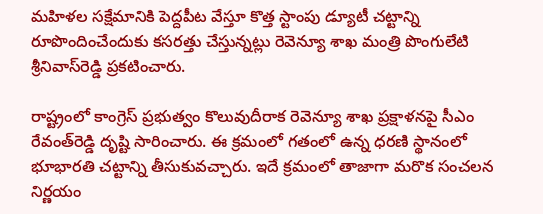మహిళల సక్షేమానికి పెద్దపీట వేస్తూ కొత్త స్టాంపు డ్యూటీ చట్టాన్ని రూపొందించేందుకు కసరత్తు చేస్తున్నట్లు రెవెన్యూ శాఖ మంత్రి పొంగులేటి శ్రీనివాస్‌రెడ్డి ప్రకటించారు.

రాష్ట్రంలో కాంగ్రెస్‌ ప్రభుత్వం కొలువుదీరాక రెవెన్యూ శాఖ ప్రక్షాళనపై సీఎం రేవంత్‌రెడ్డి దృష్టి సారించారు. ఈ క్రమంలో గతంలో ఉన్న ధరణి స్థానంలో భూభారతి చట్టాన్ని తీసుకువచ్చారు. ఇదే క్రమంలో తాజాగా మరొక సంచలన నిర్ణయం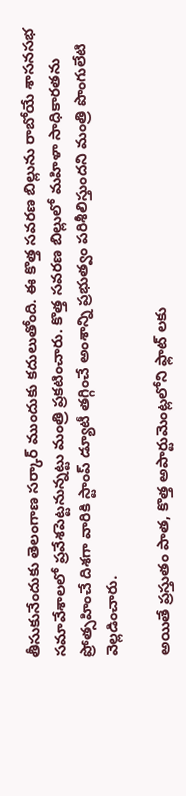తీసుకునేందుకు తెలంగాణ సర్కార్ ముందుకు కదులుతోంది. ఈ కొత్త సవరణ బిల్లును రాబోయే శాసనసభ సమావేశాలలో ప్రవేశపెట్టనున్నట్టు మంత్రి ప్రకటించారు. కొత్త సవరణ బిల్లులో మహిళా సాధికారతను ప్రోత్సహించే దిశగా వారికి స్టాంప్ డ్యూటీ తగ్గించే అంశాన్ని ప్రభుత్వం పరిశీలిస్తుందని మంత్రి పొంగులేటి వెల్లడించారు.

అయితే ప్రస్తుతం పాత, కొత్త అపార్టుమెంట్లలోని ఫ్లాట్ లకు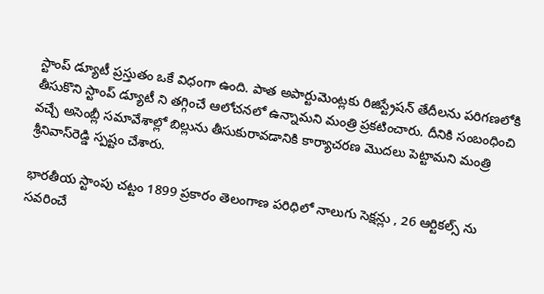స్టాంప్ డ్యూటీ ప్రస్తుతం ఒకే విధంగా ఉంది. పాత అపార్టుమెంట్లకు రిజిస్ట్రేషన్ తేదీలను పరిగణలోకి తీసుకొని స్టాంప్ డ్యూటీ ని తగ్గించే ఆలోచనలో ఉన్నామని మంత్రి ప్రకటించారు. దీనికి సంబంధించి వచ్చే అసెంబ్లీ సమావేశాల్లో బిల్లును తీసుకురావడానికి కార్యాచరణ మొదలు పెట్టామని మంత్రి శ్రీనివాస్‌రెడ్డి స్పష్టం చేశారు.

భారతీయ స్టాంపు చట్టం 1899 ప్రకారం తెలంగాణ పరిధిలో నాలుగు సెక్షన్లు , 26 ఆర్టికల్స్ ను సవరించే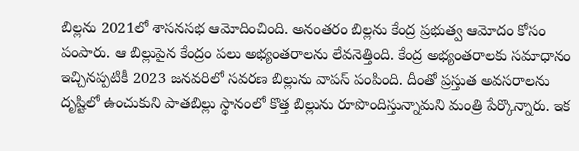బిల్లను 2021లో శాసనసభ ఆమోదించింది. అనంతరం బిల్లను కేంద్ర ప్రభుత్వ ఆమోదం కోసం పంపారు. ఆ బిల్లుపైన కేంద్రం పలు అభ్యంతరాలను లేవనెత్తింది. కేంద్ర అభ్యంతరాలకు సమాధానం ఇచ్చినప్పటికీ 2023 జనవరిలో సవరణ బిల్లును వాపస్‌ పంపింది. దీంతో ప్రస్తుత అవసరాలను దృష్టిలో ఉంచుకుని పాతబిల్లు స్థానంలో కొత్త బిల్లును రూపొందిస్తున్నామని మంత్రి పేర్కొన్నారు. ఇక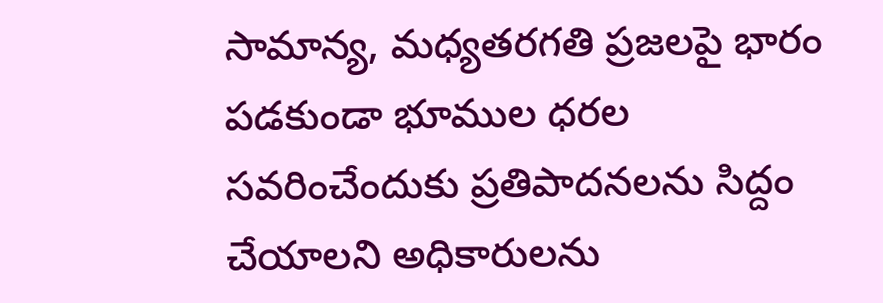సామాన్య, మధ్యతరగతి ప్రజలపై భారం పడకుండా భూముల ధరల సవరించేందుకు ప్రతిపాదనలను సిద్దం చేయాలని అధికారులను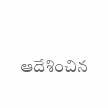ఆదేశించిన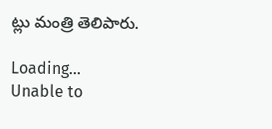ట్లు మంత్రి తెలిపారు.

Loading...
Unable to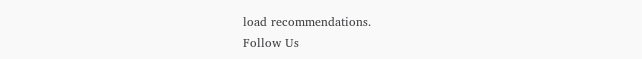load recommendations.
Follow Us